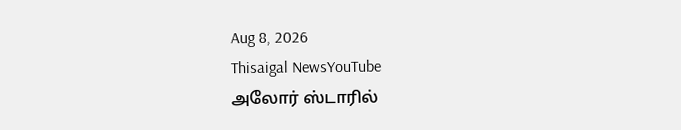Aug 8, 2026
Thisaigal NewsYouTube
அலோர் ஸ்டாரில்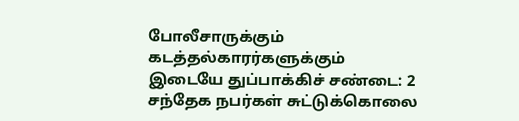போலீசாருக்கும் கடத்தல்காரர்களுக்கும் இடையே துப்பாக்கிச் சண்டை: 2 சந்தேக நபர்கள் சுட்டுக்கொலை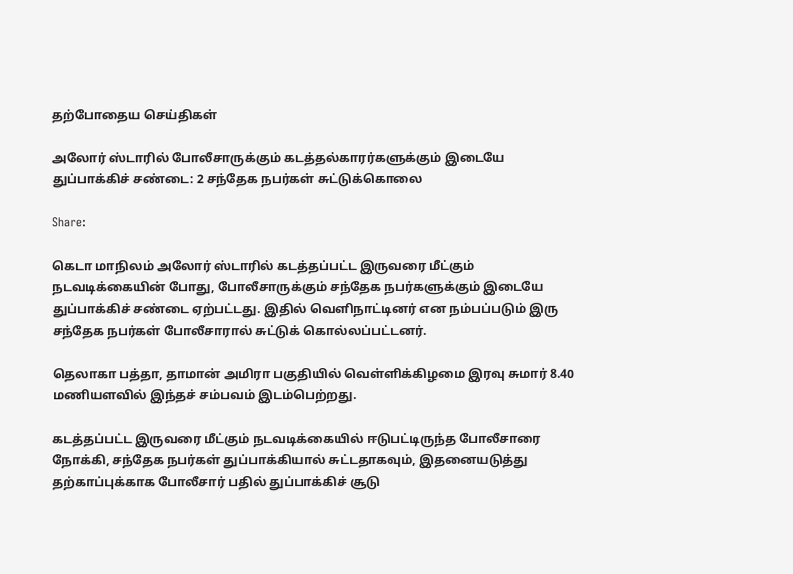தற்போதைய செய்திகள்

அலோர் ஸ்டாரில் போலீசாருக்கும் கடத்தல்காரர்களுக்கும் இடையே துப்பாக்கிச் சண்டை: 2 சந்தேக நபர்கள் சுட்டுக்கொலை

Share:

கெடா மாநிலம் அலோர் ஸ்டாரில் கடத்தப்பட்ட இருவரை மீட்கும் நடவடிக்கையின் போது, போலீசாருக்கும் சந்தேக நபர்களுக்கும் இடையே துப்பாக்கிச் சண்டை ஏற்பட்டது. இதில் வெளிநாட்டினர் என நம்பப்படும் இரு சந்தேக நபர்கள் போலீசாரால் சுட்டுக் கொல்லப்பட்டனர்.

தெலாகா பத்தா, தாமான் அமிரா பகுதியில் வெள்ளிக்கிழமை இரவு சுமார் 8.40 மணியளவில் இந்தச் சம்பவம் இடம்பெற்றது.

கடத்தப்பட்ட இருவரை மீட்கும் நடவடிக்கையில் ஈடுபட்டிருந்த போலீசாரை நோக்கி, சந்தேக நபர்கள் துப்பாக்கியால் சுட்டதாகவும், இதனையடுத்து தற்காப்புக்காக போலீசார் பதில் துப்பாக்கிச் சூடு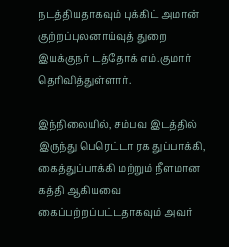நடத்தியதாகவும் புக்கிட் அமான் குற்றப்புலனாய்வுத் துறை இயக்குநர் டத்தோக் எம்.குமார் தெரிவித்துள்ளார்.

இந்நிலையில், சம்பவ இடத்தில் இருந்து பெரெட்டா ரக துப்பாக்கி, கைத்துப்பாக்கி மற்றும் நீளமான கத்தி ஆகியவை கைப்பற்றப்பட்டதாகவும் அவர்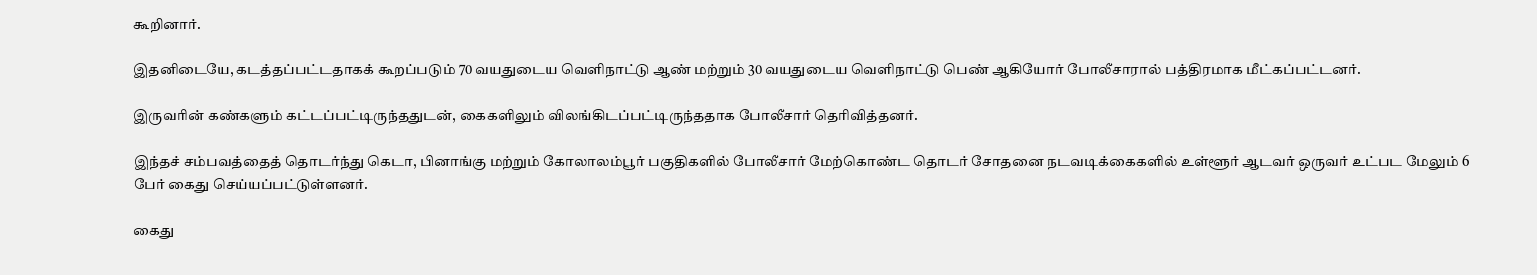கூறினார்.

இதனிடையே, கடத்தப்பட்டதாகக் கூறப்படும் 70 வயதுடைய வெளிநாட்டு ஆண் மற்றும் 30 வயதுடைய வெளிநாட்டு பெண் ஆகியோர் போலீசாரால் பத்திரமாக மீட்கப்பட்டனர்.

இருவரின் கண்களும் கட்டப்பட்டிருந்ததுடன், கைகளிலும் விலங்கிடப்பட்டிருந்ததாக போலீசார் தெரிவித்தனர்.

இந்தச் சம்பவத்தைத் தொடர்ந்து கெடா, பினாங்கு மற்றும் கோலாலம்பூர் பகுதிகளில் போலீசார் மேற்கொண்ட தொடர் சோதனை நடவடிக்கைகளில் உள்ளூர் ஆடவர் ஒருவர் உட்பட மேலும் 6 பேர் கைது செய்யப்பட்டுள்ளனர்.

கைது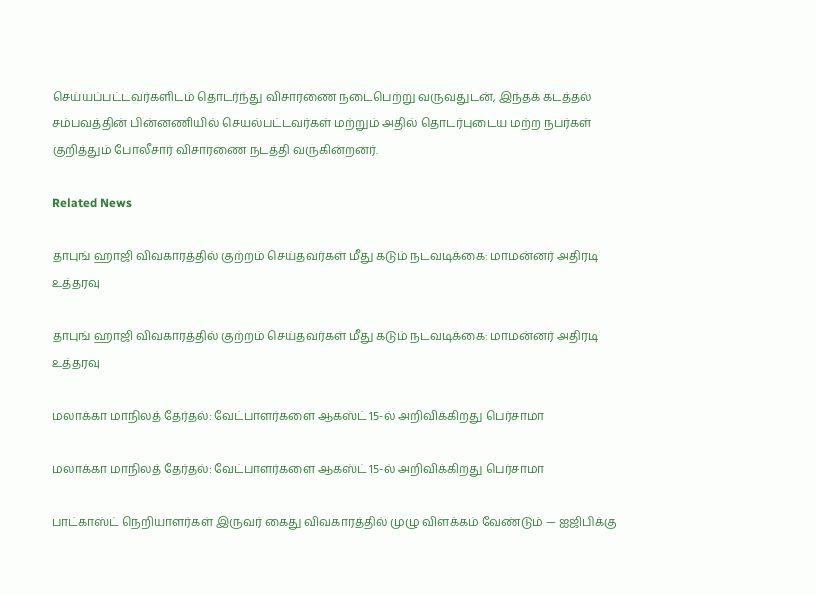செய்யப்பட்டவர்களிடம் தொடர்ந்து விசாரணை நடைபெற்று வருவதுடன், இந்தக் கடத்தல் சம்பவத்தின் பின்னணியில் செயல்பட்டவர்கள் மற்றும் அதில் தொடர்புடைய மற்ற நபர்கள் குறித்தும் போலீசார் விசாரணை நடத்தி வருகின்றனர்.

Related News

தாபுங் ஹாஜி விவகாரத்தில் குற்றம் செய்தவர்கள் மீது கடும் நடவடிக்கை: மாமன்னர் அதிரடி உத்தரவு

தாபுங் ஹாஜி விவகாரத்தில் குற்றம் செய்தவர்கள் மீது கடும் நடவடிக்கை: மாமன்னர் அதிரடி உத்தரவு

மலாக்கா மாநிலத் தேர்தல்: வேட்பாளர்களை ஆகஸ்ட் 15-ல் அறிவிக்கிறது பெர்சாமா

மலாக்கா மாநிலத் தேர்தல்: வேட்பாளர்களை ஆகஸ்ட் 15-ல் அறிவிக்கிறது பெர்சாமா

பாட்காஸ்ட் நெறியாளர்கள் இருவர் கைது விவகாரத்தில் முழு விளக்கம் வேண்டும் — ஐஜிபிக்கு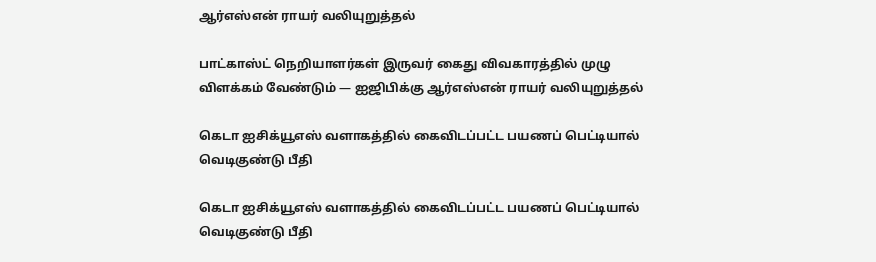ஆர்எஸ்என் ராயர் வலியுறுத்தல்

பாட்காஸ்ட் நெறியாளர்கள் இருவர் கைது விவகாரத்தில் முழு விளக்கம் வேண்டும் — ஐஜிபிக்கு ஆர்எஸ்என் ராயர் வலியுறுத்தல்

கெடா ஐசிக்யூஎஸ் வளாகத்தில் கைவிடப்பட்ட பயணப் பெட்டியால் வெடிகுண்டு பீதி

கெடா ஐசிக்யூஎஸ் வளாகத்தில் கைவிடப்பட்ட பயணப் பெட்டியால் வெடிகுண்டு பீதி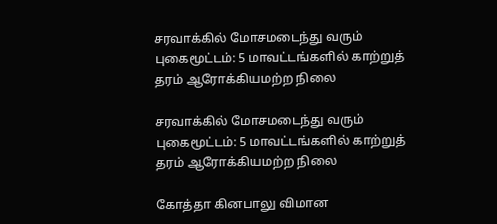சரவாக்கில் மோசமடைந்து வரும் புகைமூட்டம்: 5 மாவட்டங்களில் காற்றுத் தரம் ஆரோக்கியமற்ற நிலை

சரவாக்கில் மோசமடைந்து வரும் புகைமூட்டம்: 5 மாவட்டங்களில் காற்றுத் தரம் ஆரோக்கியமற்ற நிலை

கோத்தா கினபாலு விமான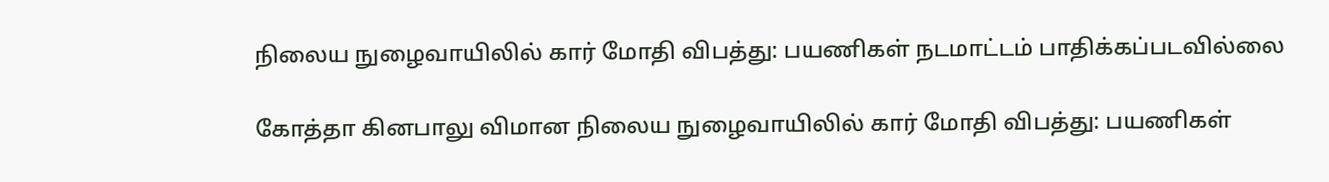நிலைய நுழைவாயிலில் கார் மோதி விபத்து: பயணிகள் நடமாட்டம் பாதிக்கப்படவில்லை

கோத்தா கினபாலு விமான நிலைய நுழைவாயிலில் கார் மோதி விபத்து: பயணிகள்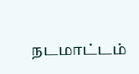நடமாட்டம்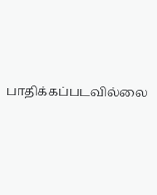பாதிக்கப்படவில்லை